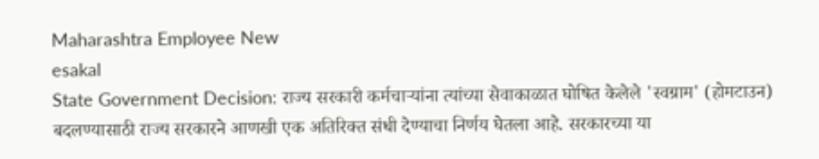Maharashtra Employee New
esakal
State Government Decision: राज्य सरकारी कर्मचाऱ्यांना त्यांच्या सेवाकाळात घोषित केलेले 'स्वग्राम' (होमटाउन) बदलण्यासाठी राज्य सरकारने आणखी एक अतिरिक्त संधी देण्याचा निर्णय घेतला आहे. सरकारच्या या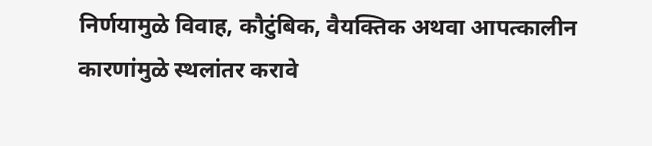निर्णयामुळे विवाह, कौटुंबिक, वैयक्तिक अथवा आपत्कालीन कारणांमुळे स्थलांतर करावे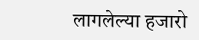लागलेल्या हजारो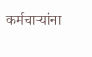कर्मचाऱ्यांना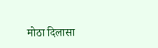मोठा दिलासा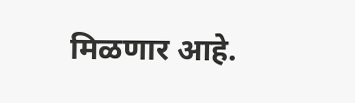मिळणार आहे.